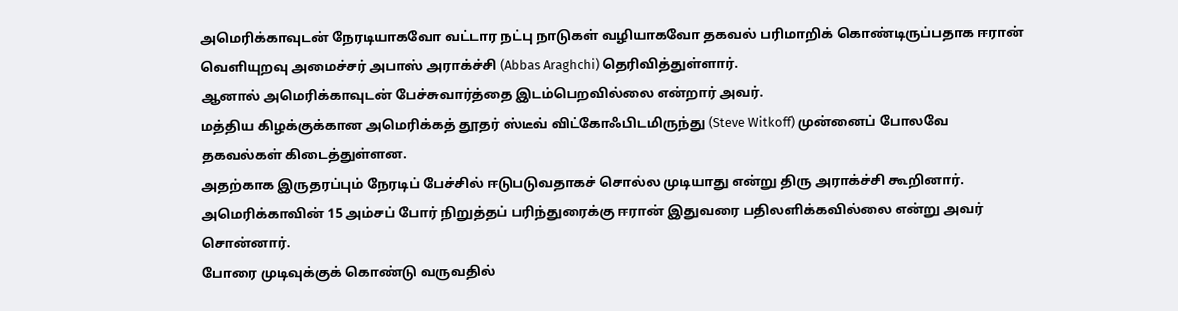அமெரிக்காவுடன் நேரடியாகவோ வட்டார நட்பு நாடுகள் வழியாகவோ தகவல் பரிமாறிக் கொண்டிருப்பதாக ஈரான் வெளியுறவு அமைச்சர் அபாஸ் அராக்ச்சி (Abbas Araghchi) தெரிவித்துள்ளார்.
ஆனால் அமெரிக்காவுடன் பேச்சுவார்த்தை இடம்பெறவில்லை என்றார் அவர்.
மத்திய கிழக்குக்கான அமெரிக்கத் தூதர் ஸ்டீவ் விட்கோஃபிடமிருந்து (Steve Witkoff) முன்னைப் போலவே தகவல்கள் கிடைத்துள்ளன.
அதற்காக இருதரப்பும் நேரடிப் பேச்சில் ஈடுபடுவதாகச் சொல்ல முடியாது என்று திரு அராக்ச்சி கூறினார்.
அமெரிக்காவின் 15 அம்சப் போர் நிறுத்தப் பரிந்துரைக்கு ஈரான் இதுவரை பதிலளிக்கவில்லை என்று அவர் சொன்னார்.
போரை முடிவுக்குக் கொண்டு வருவதில்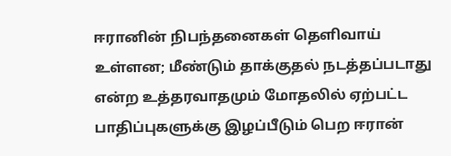ஈரானின் நிபந்தனைகள் தெளிவாய் உள்ளன; மீண்டும் தாக்குதல் நடத்தப்படாது என்ற உத்தரவாதமும் மோதலில் ஏற்பட்ட பாதிப்புகளுக்கு இழப்பீடும் பெற ஈரான்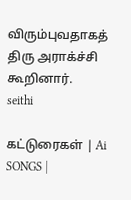விரும்புவதாகத் திரு அராக்ச்சி கூறினார்.
seithi

கட்டுரைகள் | Ai SONGS |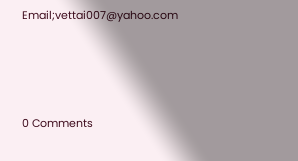Email;vettai007@yahoo.com




0 Comments